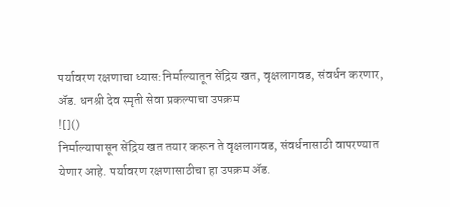पर्यावरण रक्षणाचा ध्यास:निर्माल्यातून सेंद्रिय खत, वृक्षलागवड, संवर्धन करणार, ॲड. धनश्री देव स्मृती सेवा प्रकल्पाचा उपक्रम
![]()
निर्माल्यापासून सेंद्रिय खत तयार करून ते वृक्षलागवड, संवर्धनासाठी वापरण्यात येणार आहे. पर्यावरण रक्षणासाठीचा हा उपक्रम ॲड.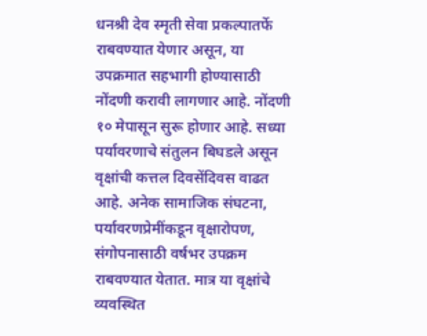धनश्री देव स्मृती सेवा प्रकल्पातर्फे राबवण्यात येणार असून, या उपक्रमात सहभागी होण्यासाठी नोंदणी करावी लागणार आहे. नोंदणी १० मेपासून सुरू होणार आहे. सध्या पर्यावरणाचे संतुलन बिघडले असून वृक्षांची कत्तल दिवसेंदिवस वाढत आहे. अनेक सामाजिक संघटना, पर्यावरणप्रेमींकडून वृक्षारोपण, संगोपनासाठी वर्षभर उपक्रम राबवण्यात येतात. मात्र या वृक्षांचे व्यवस्थित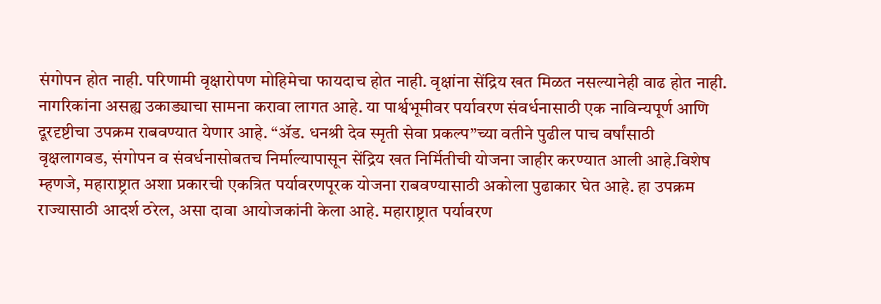संगोपन होत नाही. परिणामी वृक्षारोपण मोहिमेचा फायदाच होत नाही. वृक्षांना सेंद्रिय खत मिळत नसल्यानेही वाढ होत नाही. नागरिकांना असह्य उकाड्याचा सामना करावा लागत आहे. या पार्श्वभूमीवर पर्यावरण संवर्धनासाठी एक नाविन्यपूर्ण आणि दूरदृष्टीचा उपक्रम राबवण्यात येणार आहे. “ॲड. धनश्री देव स्मृती सेवा प्रकल्प”च्या वतीने पुढील पाच वर्षांसाठी वृक्षलागवड, संगोपन व संवर्धनासोबतच निर्माल्यापासून सेंद्रिय खत निर्मितीची योजना जाहीर करण्यात आली आहे.विशेष म्हणजे, महाराष्ट्रात अशा प्रकारची एकत्रित पर्यावरणपूरक योजना राबवण्यासाठी अकोला पुढाकार घेत आहे. हा उपक्रम राज्यासाठी आदर्श ठरेल, असा दावा आयोजकांनी केला आहे. महाराष्ट्रात पर्यावरण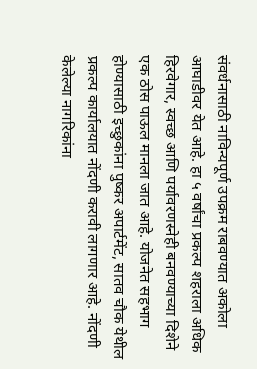संवर्धनासाठी नाविन्यपूर्ण उपक्रम राबवण्यात अकोला आघाडीवर येत आहे. हा ५ वर्षांचा प्रकल्प शहराला अधिक हिरवेगार, स्वच्छ आणि पर्यावरणस्नेही बनवण्याच्या दिशेने एक ठोस पाऊल मानला जात आहे. योजनेत सहभाग होण्यासाठी इच्छुकांना पुष्कर अपार्टमेंट, सातव चौक येथील प्रकल्प कार्यालयात नोंदणी करावी लागणार आहे. नोंदणी केलेल्या नागरिकांना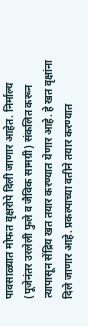पावसाळ्यात मोफत वृक्षरोपे दिली जाणार आहेत. निर्माल्य (पूजेनंतर उरलेली फुले व जैविक सामग्री) संकलित करून त्यापासून सेंद्रिय खत तयार करण्यात येणार आहे. हे खत वृक्षांना दिले जाणार आहे. प्रकल्पाच्या वतीने तयार करण्यात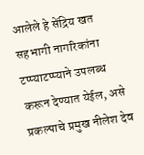आलेले हे सेंद्रिय खत सहभागी नागरिकांना टप्प्याटप्प्याने उपलब्ध करून देण्यात येईल, असे प्रकल्पाचे प्रमुख नीलेश देव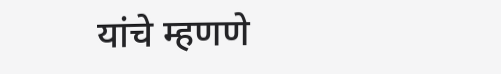यांचे म्हणणे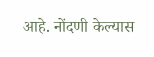आहे. नोंदणी केल्यास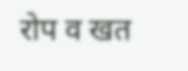रोप व खत